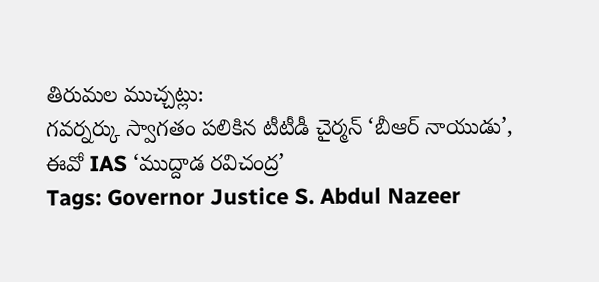తిరుమల ముచ్చట్లు:
గవర్నర్కు స్వాగతం పలికిన టీటీడీ చైర్మన్ ‘బీఆర్ నాయుడు’, ఈవో IAS ‘ముద్దాడ రవిచంద్ర’
Tags: Governor Justice S. Abdul Nazeer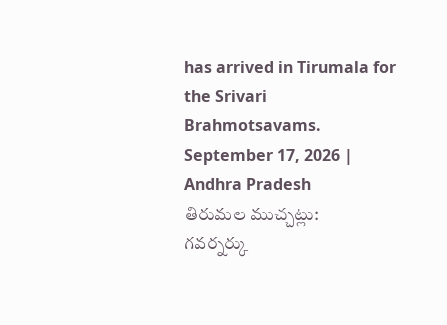has arrived in Tirumala for the Srivari Brahmotsavams.
September 17, 2026 | Andhra Pradesh
తిరుమల ముచ్చట్లు:
గవర్నర్కు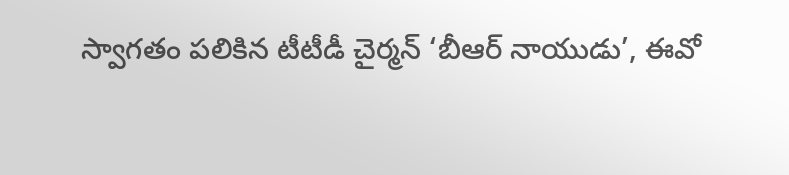స్వాగతం పలికిన టీటీడీ చైర్మన్ ‘బీఆర్ నాయుడు’, ఈవో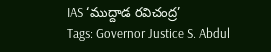IAS ‘ముద్దాడ రవిచంద్ర’
Tags: Governor Justice S. Abdul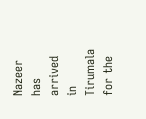Nazeer has arrived in Tirumala for the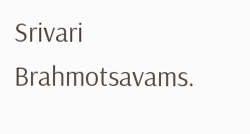Srivari Brahmotsavams.